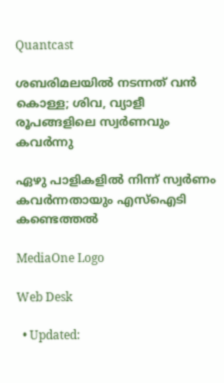Quantcast

ശബരിമലയിൽ നടന്നത് വന്‍ കൊള്ള; ശിവ, വ്യാളീ രൂപങ്ങളിലെ സ്വർണവും കവർന്നു

ഏഴു പാളികളിൽ നിന്ന് സ്വർണം കവർന്നതായും എസ്ഐടി കണ്ടെത്തൽ

MediaOne Logo

Web Desk

  • Updated: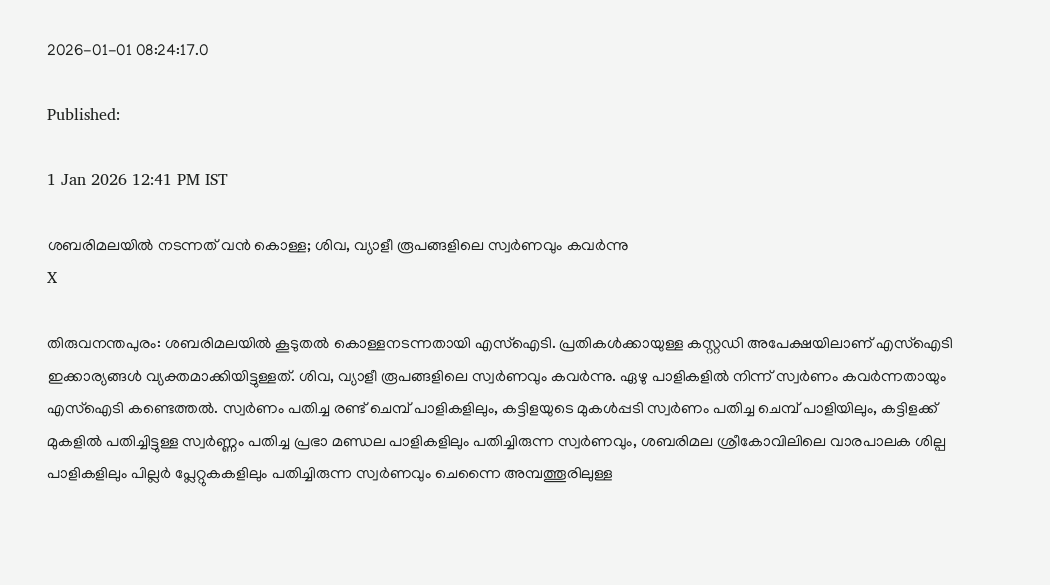2026-01-01 08:24:17.0

Published:

1 Jan 2026 12:41 PM IST

ശബരിമലയിൽ നടന്നത് വന്‍ കൊള്ള; ശിവ, വ്യാളീ രൂപങ്ങളിലെ സ്വർണവും കവർന്നു
X

തിരുവനന്തപുരം: ശബരിമലയിൽ കൂടുതൽ കൊള്ളനടന്നതായി എസ്ഐടി. പ്രതികൾക്കായുള്ള കസ്റ്റഡി അപേക്ഷയിലാണ് എസ്ഐടി ഇക്കാര്യങ്ങൾ വ്യക്തമാക്കിയിട്ടുള്ളത്. ശിവ, വ്യാളീ രൂപങ്ങളിലെ സ്വർണവും കവർന്നു. ഏഴു പാളികളിൽ നിന്ന് സ്വർണം കവർന്നതായും എസ്ഐടി കണ്ടെത്തൽ. സ്വർണം പതിച്ച രണ്ട് ചെമ്പ് പാളികളിലും, കട്ടിളയുടെ മുകൾപ്പടി സ്വർണം പതിച്ച ചെമ്പ് പാളിയിലും, കട്ടിളക്ക് മുകളിൽ പതിച്ചിട്ടുള്ള സ്വർണ്ണം പതിച്ച പ്രഭാ മണ്ഡല പാളികളിലും പതിച്ചിരുന്ന സ്വർണവും, ശബരിമല ശ്രീകോവിലിലെ വാരപാലക ശില്പ പാളികളിലും പില്ലർ പ്ലേറ്റുകകളിലും പതിച്ചിരുന്ന സ്വർണവും ചെന്നൈ അമ്പത്തൂരിലുള്ള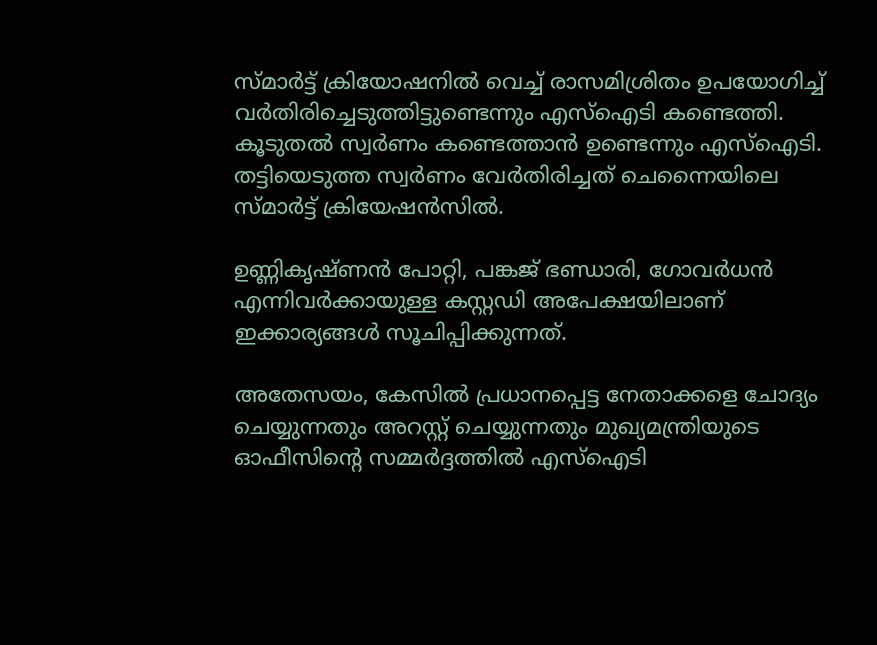സ്മാർട്ട് ക്രിയോഷനിൽ വെച്ച് രാസമിശ്രിതം ഉപയോഗിച്ച് വർതിരിച്ചെടുത്തിട്ടുണ്ടെന്നും എസ്ഐടി കണ്ടെത്തി. കൂടുതൽ സ്വർണം കണ്ടെത്താൻ ഉണ്ടെന്നും എസ്ഐടി. തട്ടിയെടുത്ത സ്വർണം വേർതിരിച്ചത് ചെന്നൈയിലെ സ്മാർട്ട് ക്രിയേഷൻസിൽ.

ഉണ്ണികൃഷ്ണൻ പോറ്റി, പങ്കജ് ഭണ്ഡാരി, ഗോവർധൻ എന്നിവർക്കായുള്ള കസ്റ്റഡി അപേക്ഷയിലാണ് ഇക്കാര്യങ്ങൾ സൂചിപ്പിക്കുന്നത്.

അതേസയം, കേസിൽ പ്രധാനപ്പെട്ട നേതാക്കളെ ചോദ്യം ചെയ്യുന്നതും അറസ്റ്റ് ചെയ്യുന്നതും മുഖ്യമന്ത്രിയുടെ ഓഫീസിന്റെ സമ്മർദ്ദത്തിൽ എസ്ഐടി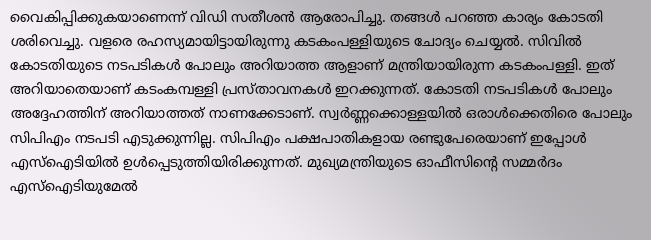വൈകിപ്പിക്കുകയാണെന്ന് വിഡി സതീശൻ ആരോപിച്ചു. തങ്ങൾ പറഞ്ഞ കാര്യം കോടതി ശരിവെച്ചു. വളരെ രഹസ്യമായിട്ടായിരുന്നു കടകംപള്ളിയുടെ ചോദ്യം ചെയ്യൽ. സിവിൽ കോടതിയുടെ നടപടികൾ പോലും അറിയാത്ത ആളാണ് മന്ത്രിയായിരുന്ന കടകംപള്ളി. ഇത് അറിയാതെയാണ് കടംകമ്പള്ളി പ്രസ്താവനകൾ ഇറക്കുന്നത്. കോടതി നടപടികൾ പോലും അദ്ദേഹത്തിന് അറിയാത്തത് നാണക്കേടാണ്. സ്വർണ്ണക്കൊള്ളയിൽ ഒരാൾക്കെതിരെ പോലും സിപിഎം നടപടി എടുക്കുന്നില്ല. സിപിഎം പക്ഷപാതികളായ രണ്ടുപേരെയാണ് ഇപ്പോൾ എസ്ഐടിയിൽ ഉൾപ്പെടുത്തിയിരിക്കുന്നത്. മുഖ്യമന്ത്രിയുടെ ഓഫീസിന്റെ സമ്മർദം എസ്ഐടിയുമേൽ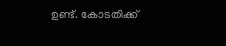ഉണ്ട്. കോടതിക്ക്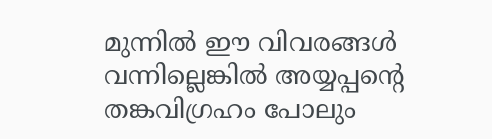മുന്നിൽ ഈ വിവരങ്ങൾ വന്നില്ലെങ്കിൽ അയ്യപ്പന്റെ തങ്കവിഗ്രഹം പോലും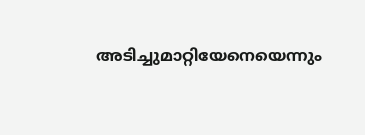അടിച്ചുമാറ്റിയേനെയെന്നും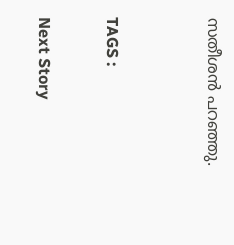സതീശൻ പറഞ്ഞു.


TAGS :

Next Story